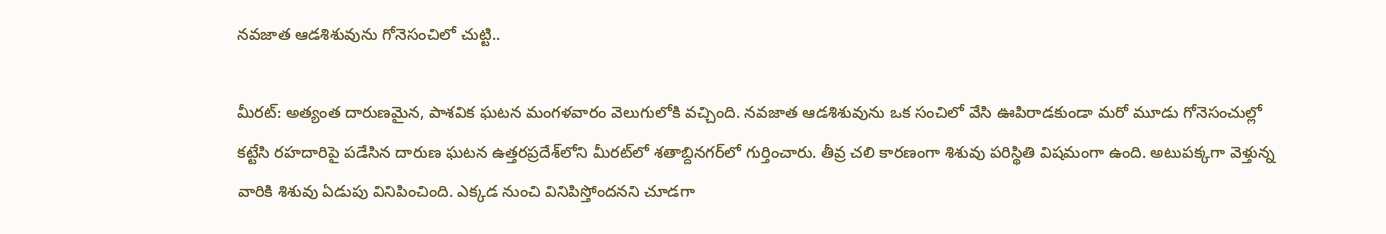న‌వ‌జాత ఆడ‌శిశువును గోనెసంచిలో చుట్టి..

మీరట్‌: అత్యంత దారుణమైన, పాశవిక ఘటన మంగళవారం వెలుగులోకి వచ్చింది. నవజాత ఆడశిశువును ఒక సంచిలో వేసి ఊపిరాడకుండా మరో మూడు గోనెసంచుల్లో కట్టేసి రహదారిపై పడేసిన దారుణ ఘటన ఉత్తరప్రదేశ్‌లోని మీరట్‌లో శతాబ్దినగర్‌లో గుర్తించారు. తీవ్ర చలి కారణంగా శిశువు పరిస్థితి విషమంగా ఉంది. అటుపక్కగా వెళ్తున్న వారికి శిశువు ఏడుపు వినిపించింది. ఎక్కడ నుంచి వినిపిస్తోందనని చూడగా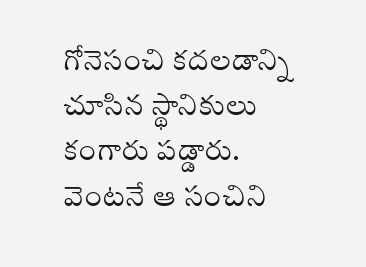గోనెసంచి కదలడాన్ని చూసిన స్థానికులు కంగారు పడ్డారు. వెంటనే ఆ సంచిని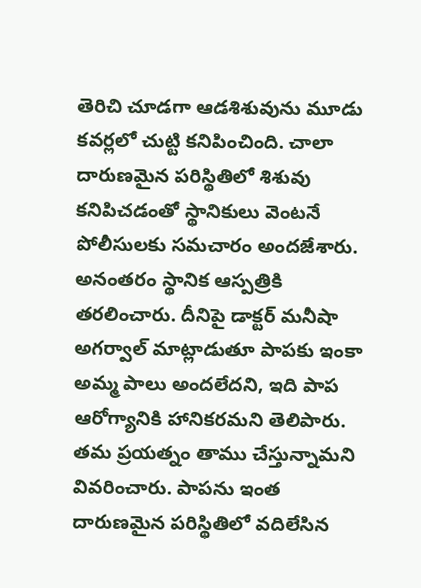తెరిచి చూడగా ఆడశిశువును మూడు కవర్లలో చుట్టి కనిపించింది. చాలా దారుణమైన పరిస్థితిలో శిశువు కనిపిచడంతో స్థానికులు వెంటనే పోలీసులకు సమచారం అందజేశారు. అనంతరం స్థానిక ఆస్పత్రికి తరలించారు. దీనిపై డాక్టర్‌ మనీషా అగర్వాల్‌ మాట్లాడుతూ పాపకు ఇంకా అమ్మ పాలు అందలేదని, ఇది పాప ఆరోగ్యానికి హానికరమని తెలిపారు. తమ ప్రయత్నం తాము చేస్తున్నామని వివరించారు. పాపను ఇంత దారుణమైన పరిస్థితిలో వదిలేసిన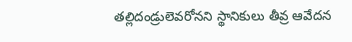తల్లిదండ్రులెవరోనని స్థానికులు తీవ్ర ఆవేదన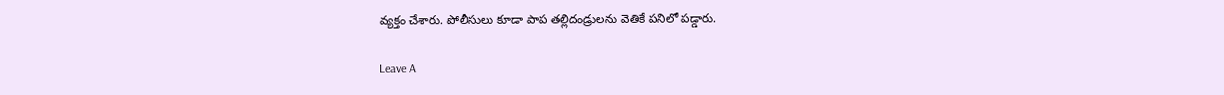వ్యక్తం చేశారు. పోలీసులు కూడా పాప తల్లిదండ్రులను వెతికే పనిలో పడ్డారు.

Leave A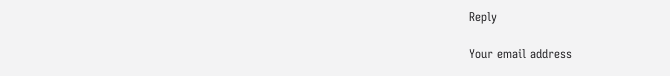Reply

Your email address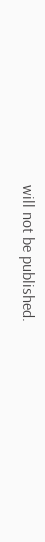will not be published.